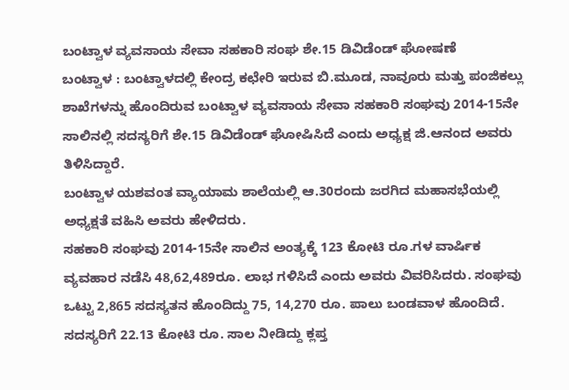ಬಂಟ್ವಾಳ ವ್ಯವಸಾಯ ಸೇವಾ ಸಹಕಾರಿ ಸಂಘ ಶೇ.15 ಡಿವಿಡೆಂಡ್ ಘೋಷಣೆ
ಬಂಟ್ವಾಳ : ಬಂಟ್ವಾಳದಲ್ಲಿ ಕೇಂದ್ರ ಕಛೇರಿ ಇರುವ ಬಿ.ಮೂಡ, ನಾವೂರು ಮತ್ತು ಪಂಜಿಕಲ್ಲು ಶಾಖೆಗಳನ್ನು ಹೊಂದಿರುವ ಬಂಟ್ವಾಳ ವ್ಯವಸಾಯ ಸೇವಾ ಸಹಕಾರಿ ಸಂಘವು 2014-15ನೇ ಸಾಲಿನಲ್ಲಿ ಸದಸ್ಯರಿಗೆ ಶೇ.15 ಡಿವಿಡೆಂಡ್ ಘೋಷಿಸಿದೆ ಎಂದು ಅಧ್ಯಕ್ಷ ಜಿ.ಆನಂದ ಅವರು ತಿಳಿಸಿದ್ದಾರೆ.
ಬಂಟ್ವಾಳ ಯಶವಂತ ವ್ಯಾಯಾಮ ಶಾಲೆಯಲ್ಲಿ ಆ.30ರಂದು ಜರಗಿದ ಮಹಾಸಭೆಯಲ್ಲಿ ಅಧ್ಯಕ್ಷತೆ ವಹಿಸಿ ಅವರು ಹೇಳಿದರು.
ಸಹಕಾರಿ ಸಂಘವು 2014-15ನೇ ಸಾಲಿನ ಅಂತ್ಯಕ್ಕೆ 123 ಕೋಟಿ ರೂ.ಗಳ ವಾರ್ಷಿಕ ವ್ಯವಹಾರ ನಡೆಸಿ 48,62,489ರೂ. ಲಾಭ ಗಳಿಸಿದೆ ಎಂದು ಅವರು ವಿವರಿಸಿದರು. ಸಂಘವು ಒಟ್ಟು 2,865 ಸದಸ್ಯತನ ಹೊಂದಿದ್ದು 75, 14,270 ರೂ. ಪಾಲು ಬಂಡವಾಳ ಹೊಂದಿದೆ. ಸದಸ್ಯರಿಗೆ 22.13 ಕೋಟಿ ರೂ. ಸಾಲ ನೀಡಿದ್ದು ಕ್ಲಪ್ತ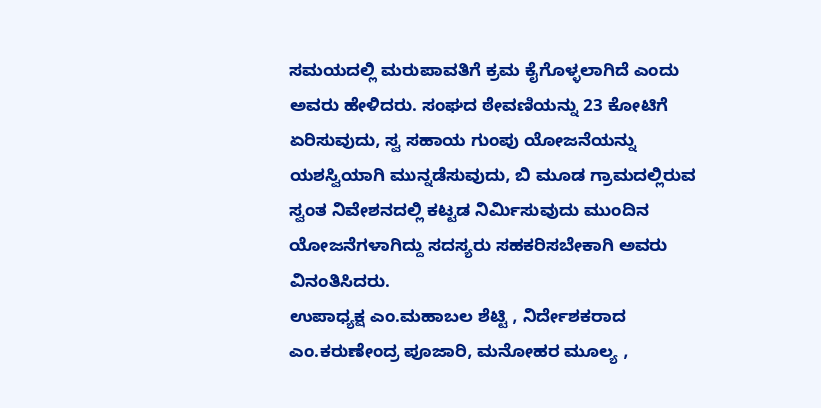ಸಮಯದಲ್ಲಿ ಮರುಪಾವತಿಗೆ ಕ್ರಮ ಕೈಗೊಳ್ಳಲಾಗಿದೆ ಎಂದು ಅವರು ಹೇಳಿದರು. ಸಂಘದ ಠೇವಣಿಯನ್ನು 23 ಕೋಟಿಗೆ ಏರಿಸುವುದು, ಸ್ವ ಸಹಾಯ ಗುಂಪು ಯೋಜನೆಯನ್ನು ಯಶಸ್ವಿಯಾಗಿ ಮುನ್ನಡೆಸುವುದು, ಬಿ ಮೂಡ ಗ್ರಾಮದಲ್ಲಿರುವ ಸ್ವಂತ ನಿವೇಶನದಲ್ಲಿ ಕಟ್ಟಡ ನಿರ್ಮಿಸುವುದು ಮುಂದಿನ ಯೋಜನೆಗಳಾಗಿದ್ದು ಸದಸ್ಯರು ಸಹಕರಿಸಬೇಕಾಗಿ ಅವರು ವಿನಂತಿಸಿದರು.
ಉಪಾಧ್ಯಕ್ಷ ಎಂ.ಮಹಾಬಲ ಶೆಟ್ಟಿ , ನಿರ್ದೇಶಕರಾದ ಎಂ.ಕರುಣೇಂದ್ರ ಪೂಜಾರಿ, ಮನೋಹರ ಮೂಲ್ಯ ,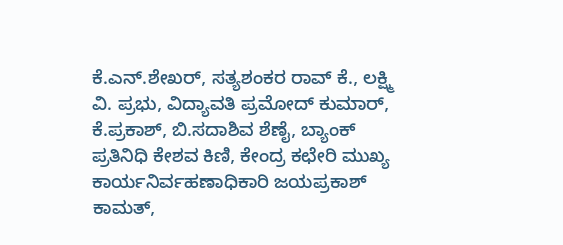ಕೆ.ಎನ್.ಶೇಖರ್, ಸತ್ಯಶಂಕರ ರಾವ್ ಕೆ., ಲಕ್ಷ್ಮಿ ವಿ. ಪ್ರಭು, ವಿದ್ಯಾವತಿ ಪ್ರಮೋದ್ ಕುಮಾರ್, ಕೆ.ಪ್ರಕಾಶ್, ಬಿ.ಸದಾಶಿವ ಶೆಣೈ, ಬ್ಯಾಂಕ್ ಪ್ರತಿನಿಧಿ ಕೇಶವ ಕಿಣಿ, ಕೇಂದ್ರ ಕಛೇರಿ ಮುಖ್ಯ ಕಾರ್ಯನಿರ್ವಹಣಾಧಿಕಾರಿ ಜಯಪ್ರಕಾಶ್ ಕಾಮತ್,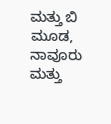ಮತ್ತು ಬಿ ಮೂಡ, ನಾವೂರು ಮತ್ತು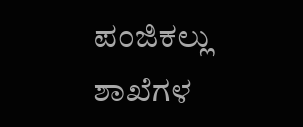ಪಂಜಿಕಲ್ಲು ಶಾಖೆಗಳ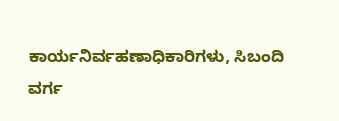ಕಾರ್ಯನಿರ್ವಹಣಾಧಿಕಾರಿಗಳು, ಸಿಬಂದಿ ವರ್ಗ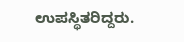ಉಪಸ್ಥಿತರಿದ್ದರು.